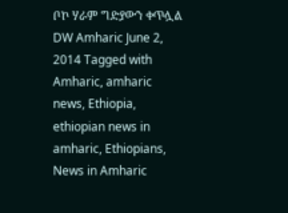ቦኮ ሃራም ግድያውን ቀጥሏል DW Amharic June 2, 2014 Tagged with Amharic, amharic news, Ethiopia, ethiopian news in amharic, Ethiopians, News in Amharic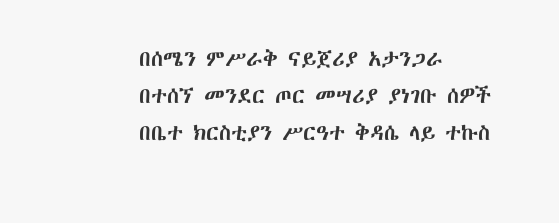በሰሜን ምሥራቅ ናይጀሪያ አታንጋራ በተሰኘ መንደር ጦር መሣሪያ ያነገቡ ሰዎች በቤተ ክርስቲያን ሥርዓተ ቅዳሴ ላይ ተኩስ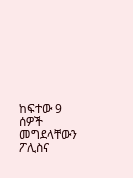ከፍተው 9 ሰዎች መግደላቸውን ፖሊስና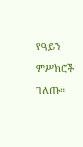የዓይን ምሥክሮች ገለጡ።